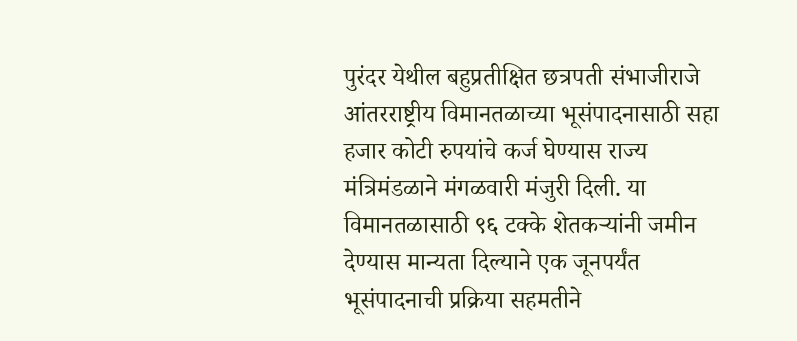पुरंदर येथील बहुप्रतीक्षित छत्रपती संभाजीराजे आंतरराष्ट्रीय विमानतळाच्या भूसंपादनासाठी सहा हजार कोटी रुपयांचे कर्ज घेण्यास राज्य मंत्रिमंडळाने मंगळवारी मंजुरी दिली. या विमानतळासाठी ९६ टक्के शेतकऱ्यांनी जमीन देण्यास मान्यता दिल्याने एक जूनपर्यंत भूसंपादनाची प्रक्रिया सहमतीने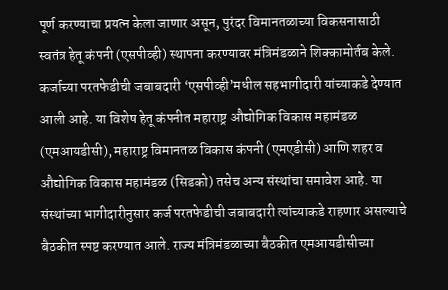पूर्ण करण्याचा प्रयत्न केला जाणार असून, पुरंदर विमानतळाच्या विकसनासाठी स्वतंत्र हेतू कंपनी (एसपीव्ही) स्थापना करण्यावर मंत्रिमंडळाने शिक्कामोर्तब केले.
कर्जाच्या परतफेडीची जबाबदारी ‘एसपीव्ही’मधील सहभागीदारी यांच्याकडे देण्यात आली आहे. या विशेष हेतू कंपनीत महाराष्ट्र औद्योगिक विकास महामंडळ (एमआयडीसी), महाराष्ट्र विमानतळ विकास कंपनी (एमएडीसी) आणि शहर व औद्योगिक विकास महामंडळ (सिडको) तसेच अन्य संस्थांचा समावेश आहे. या संस्थांच्या भागीदारीनुसार कर्ज परतफेडीची जबाबदारी त्यांच्याकडे राहणार असल्याचे बैठकीत स्पष्ट करण्यात आले. राज्य मंत्रिमंडळाच्या बैठकीत एमआयडीसीच्या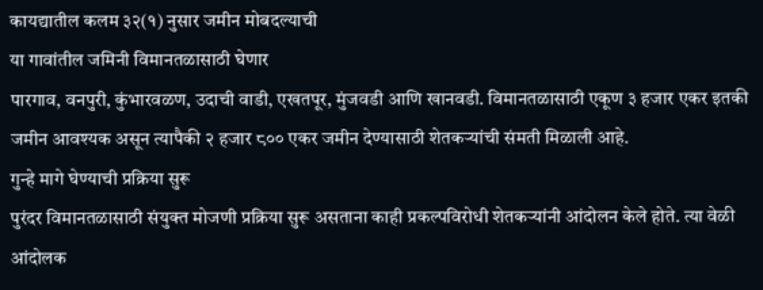कायद्यातील कलम ३२(१) नुसार जमीन मोबदल्याची
या गावांतील जमिनी विमानतळासाठी घेणार
पारगाव, वनपुरी, कुंभारवळण, उदाची वाडी, एखतपूर, मुंजवडी आणि खानवडी. विमानतळासाठी एकूण ३ हजार एकर इतकी जमीन आवश्यक असून त्यापैकी २ हजार ८०० एकर जमीन देण्यासाठी शेतकऱ्यांची संमती मिळाली आहे.
गुन्हे मागे घेण्याची प्रक्रिया सुरू
पुरंदर विमानतळासाठी संयुक्त मोजणी प्रक्रिया सुरू असताना काही प्रकल्पविरोधी शेतकऱ्यांनी आंदोलन केले होते. त्या वेळी आंदोलक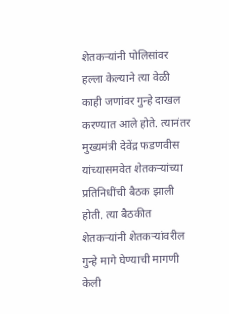शेतकऱ्यांनी पोलिसांवर हल्ला केल्याने त्या वेळी काही जणांवर गुन्हे दाखल करण्यात आले होते. त्यानंतर मुख्यमंत्री देवेंद्र फडणवीस यांच्यासमवेत शेतकऱ्यांच्या प्रतिनिधींची बैठक झाली होती. त्या बैठकीत शेतकऱ्यांनी शेतकऱ्यांवरील गुन्हे मागे घेण्याची मागणी केली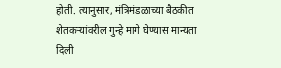होती. त्यानुसार, मंत्रिमंडळाच्या बैठकीत शेतकऱ्यांवरील गुन्हे मागे घेण्यास मान्यता दिली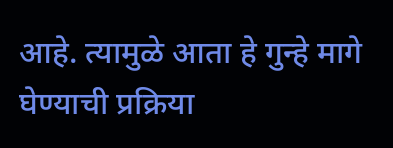आहे. त्यामुळे आता हे गुन्हे मागे घेण्याची प्रक्रिया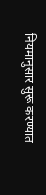नियमानुसार सुरू करण्यात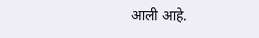आली आहे.